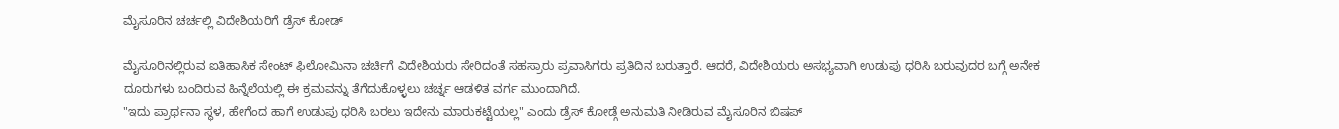ಮೈಸೂರಿನ ಚರ್ಚಲ್ಲಿ ವಿದೇಶಿಯರಿಗೆ ಡ್ರೆಸ್ ಕೋಡ್

ಮೈಸೂರಿನಲ್ಲಿರುವ ಐತಿಹಾಸಿಕ ಸೇಂಟ್ ಫಿಲೋಮಿನಾ ಚರ್ಚಿಗೆ ವಿದೇಶಿಯರು ಸೇರಿದಂತೆ ಸಹಸ್ರಾರು ಪ್ರವಾಸಿಗರು ಪ್ರತಿದಿನ ಬರುತ್ತಾರೆ. ಆದರೆ, ವಿದೇಶಿಯರು ಅಸಭ್ಯವಾಗಿ ಉಡುಪು ಧರಿಸಿ ಬರುವುದರ ಬಗ್ಗೆ ಅನೇಕ ದೂರುಗಳು ಬಂದಿರುವ ಹಿನ್ನೆಲೆಯಲ್ಲಿ ಈ ಕ್ರಮವನ್ನು ತೆಗೆದುಕೊಳ್ಳಲು ಚರ್ಚ್ನ ಆಡಳಿತ ವರ್ಗ ಮುಂದಾಗಿದೆ.
"ಇದು ಪ್ರಾರ್ಥನಾ ಸ್ಥಳ, ಹೇಗೆಂದ ಹಾಗೆ ಉಡುಪು ಧರಿಸಿ ಬರಲು ಇದೇನು ಮಾರುಕಟ್ಟೆಯಲ್ಲ" ಎಂದು ಡ್ರೆಸ್ ಕೋಡ್ಗೆ ಅನುಮತಿ ನೀಡಿರುವ ಮೈಸೂರಿನ ಬಿಷಪ್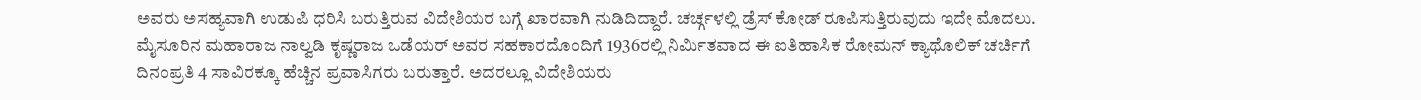ಅವರು ಅಸಹ್ಯವಾಗಿ ಉಡುಪಿ ಧರಿಸಿ ಬರುತ್ತಿರುವ ವಿದೇಶಿಯರ ಬಗ್ಗೆ ಖಾರವಾಗಿ ನುಡಿದಿದ್ದಾರೆ. ಚರ್ಚ್ಗಳಲ್ಲಿ ಡ್ರೆಸ್ ಕೋಡ್ ರೂಪಿಸುತ್ತಿರುವುದು ಇದೇ ಮೊದಲು.
ಮೈಸೂರಿನ ಮಹಾರಾಜ ನಾಲ್ವಡಿ ಕೃಷ್ಣರಾಜ ಒಡೆಯರ್ ಅವರ ಸಹಕಾರದೊಂದಿಗೆ 1936ರಲ್ಲಿ ನಿರ್ಮಿತವಾದ ಈ ಐತಿಹಾಸಿಕ ರೋಮನ್ ಕ್ಯಾಥೊಲಿಕ್ ಚರ್ಚಿಗೆ ದಿನಂಪ್ರತಿ 4 ಸಾವಿರಕ್ಕೂ ಹೆಚ್ಚಿನ ಪ್ರವಾಸಿಗರು ಬರುತ್ತಾರೆ. ಅದರಲ್ಲೂ ವಿದೇಶಿಯರು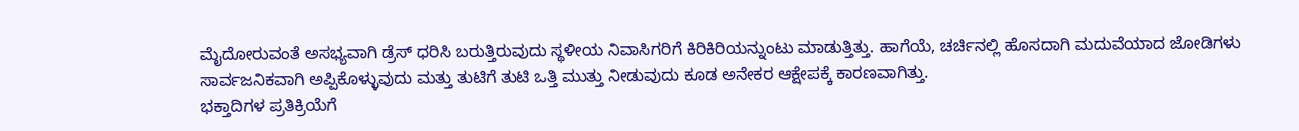ಮೈದೋರುವಂತೆ ಅಸಭ್ಯವಾಗಿ ಡ್ರೆಸ್ ಧರಿಸಿ ಬರುತ್ತಿರುವುದು ಸ್ಥಳೀಯ ನಿವಾಸಿಗರಿಗೆ ಕಿರಿಕಿರಿಯನ್ನುಂಟು ಮಾಡುತ್ತಿತ್ತು. ಹಾಗೆಯೆ, ಚರ್ಚಿನಲ್ಲಿ ಹೊಸದಾಗಿ ಮದುವೆಯಾದ ಜೋಡಿಗಳು ಸಾರ್ವಜನಿಕವಾಗಿ ಅಪ್ಪಿಕೊಳ್ಳುವುದು ಮತ್ತು ತುಟಿಗೆ ತುಟಿ ಒತ್ತಿ ಮುತ್ತು ನೀಡುವುದು ಕೂಡ ಅನೇಕರ ಆಕ್ಷೇಪಕ್ಕೆ ಕಾರಣವಾಗಿತ್ತು.
ಭಕ್ತಾದಿಗಳ ಪ್ರತಿಕ್ರಿಯೆಗೆ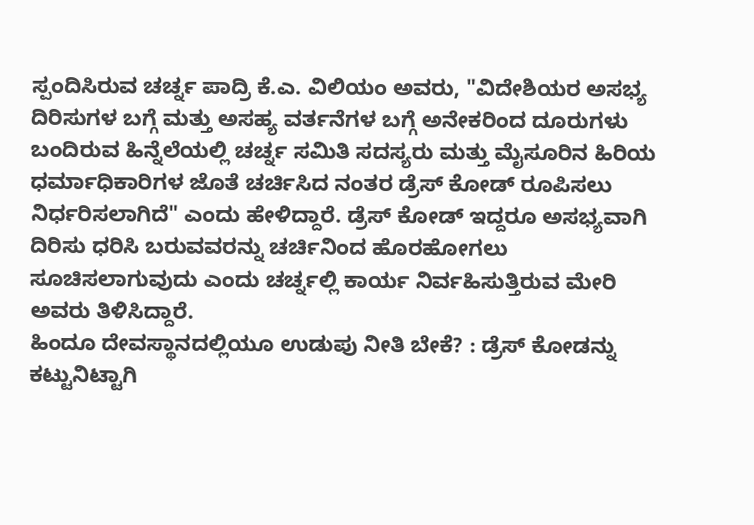ಸ್ಪಂದಿಸಿರುವ ಚರ್ಚ್ನ ಪಾದ್ರಿ ಕೆ.ಎ. ವಿಲಿಯಂ ಅವರು, "ವಿದೇಶಿಯರ ಅಸಭ್ಯ ದಿರಿಸುಗಳ ಬಗ್ಗೆ ಮತ್ತು ಅಸಹ್ಯ ವರ್ತನೆಗಳ ಬಗ್ಗೆ ಅನೇಕರಿಂದ ದೂರುಗಳು ಬಂದಿರುವ ಹಿನ್ನೆಲೆಯಲ್ಲಿ ಚರ್ಚ್ನ ಸಮಿತಿ ಸದಸ್ಯರು ಮತ್ತು ಮೈಸೂರಿನ ಹಿರಿಯ ಧರ್ಮಾಧಿಕಾರಿಗಳ ಜೊತೆ ಚರ್ಚಿಸಿದ ನಂತರ ಡ್ರೆಸ್ ಕೋಡ್ ರೂಪಿಸಲು ನಿರ್ಧರಿಸಲಾಗಿದೆ" ಎಂದು ಹೇಳಿದ್ದಾರೆ. ಡ್ರೆಸ್ ಕೋಡ್ ಇದ್ದರೂ ಅಸಭ್ಯವಾಗಿ ದಿರಿಸು ಧರಿಸಿ ಬರುವವರನ್ನು ಚರ್ಚಿನಿಂದ ಹೊರಹೋಗಲು ಸೂಚಿಸಲಾಗುವುದು ಎಂದು ಚರ್ಚ್ನಲ್ಲಿ ಕಾರ್ಯ ನಿರ್ವಹಿಸುತ್ತಿರುವ ಮೇರಿ ಅವರು ತಿಳಿಸಿದ್ದಾರೆ.
ಹಿಂದೂ ದೇವಸ್ಥಾನದಲ್ಲಿಯೂ ಉಡುಪು ನೀತಿ ಬೇಕೆ? : ಡ್ರೆಸ್ ಕೋಡನ್ನು ಕಟ್ಟುನಿಟ್ಟಾಗಿ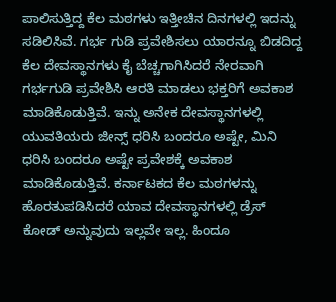ಪಾಲಿಸುತ್ತಿದ್ದ ಕೆಲ ಮಠಗಳು ಇತ್ತೀಚಿನ ದಿನಗಳಲ್ಲಿ ಇದನ್ನು ಸಡಿಲಿಸಿವೆ. ಗರ್ಭ ಗುಡಿ ಪ್ರವೇಶಿಸಲು ಯಾರನ್ನೂ ಬಿಡದಿದ್ದ ಕೆಲ ದೇವಸ್ಥಾನಗಳು ಕೈ ಬೆಚ್ಚಗಾಗಿಸಿದರೆ ನೇರವಾಗಿ ಗರ್ಭಗುಡಿ ಪ್ರವೇಶಿಸಿ ಆರತಿ ಮಾಡಲು ಭಕ್ತರಿಗೆ ಅವಕಾಶ ಮಾಡಿಕೊಡುತ್ತಿವೆ. ಇನ್ನು ಅನೇಕ ದೇವಸ್ಥಾನಗಳಲ್ಲಿ ಯುವತಿಯರು ಜೀನ್ಸ್ ಧರಿಸಿ ಬಂದರೂ ಅಷ್ಟೇ, ಮಿನಿ ಧರಿಸಿ ಬಂದರೂ ಅಷ್ಟೇ ಪ್ರವೇಶಕ್ಕೆ ಅವಕಾಶ ಮಾಡಿಕೊಡುತ್ತಿವೆ. ಕರ್ನಾಟಕದ ಕೆಲ ಮಠಗಳನ್ನು ಹೊರತುಪಡಿಸಿದರೆ ಯಾವ ದೇವಸ್ಥಾನಗಳಲ್ಲಿ ಡ್ರೆಸ್ ಕೋಡ್ ಅನ್ನುವುದು ಇಲ್ಲವೇ ಇಲ್ಲ. ಹಿಂದೂ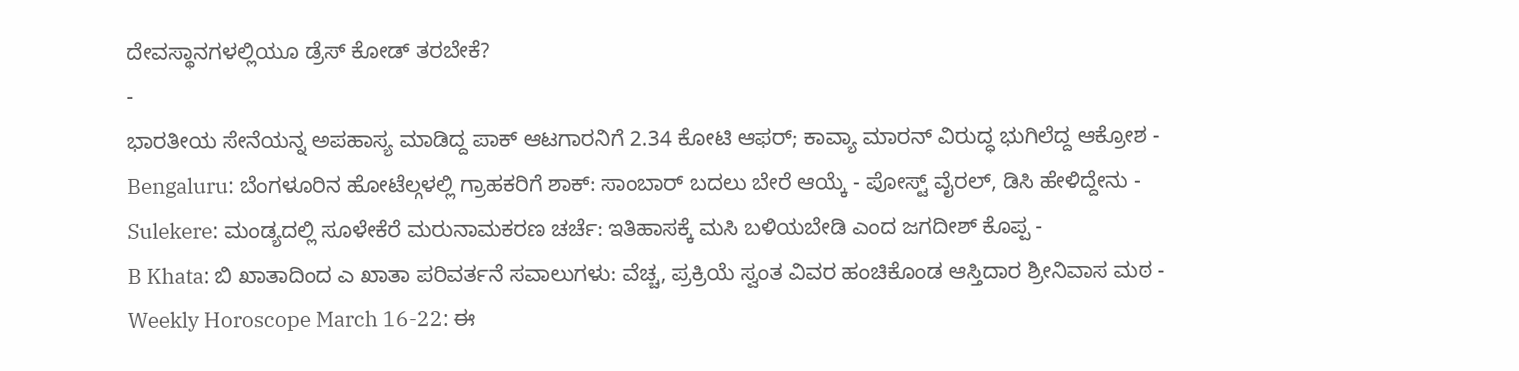ದೇವಸ್ಥಾನಗಳಲ್ಲಿಯೂ ಡ್ರೆಸ್ ಕೋಡ್ ತರಬೇಕೆ?
-
ಭಾರತೀಯ ಸೇನೆಯನ್ನ ಅಪಹಾಸ್ಯ ಮಾಡಿದ್ದ ಪಾಕ್ ಆಟಗಾರನಿಗೆ 2.34 ಕೋಟಿ ಆಫರ್; ಕಾವ್ಯಾ ಮಾರನ್ ವಿರುದ್ಧ ಭುಗಿಲೆದ್ದ ಆಕ್ರೋಶ -
Bengaluru: ಬೆಂಗಳೂರಿನ ಹೋಟೆಲ್ಗಳಲ್ಲಿ ಗ್ರಾಹಕರಿಗೆ ಶಾಕ್: ಸಾಂಬಾರ್ ಬದಲು ಬೇರೆ ಆಯ್ಕೆ - ಪೋಸ್ಟ್ ವೈರಲ್, ಡಿಸಿ ಹೇಳಿದ್ದೇನು -
Sulekere: ಮಂಡ್ಯದಲ್ಲಿ ಸೂಳೇಕೆರೆ ಮರುನಾಮಕರಣ ಚರ್ಚೆ: ಇತಿಹಾಸಕ್ಕೆ ಮಸಿ ಬಳಿಯಬೇಡಿ ಎಂದ ಜಗದೀಶ್ ಕೊಪ್ಪ -
B Khata: ಬಿ ಖಾತಾದಿಂದ ಎ ಖಾತಾ ಪರಿವರ್ತನೆ ಸವಾಲುಗಳು: ವೆಚ್ಚ, ಪ್ರಕ್ರಿಯೆ ಸ್ವಂತ ವಿವರ ಹಂಚಿಕೊಂಡ ಆಸ್ತಿದಾರ ಶ್ರೀನಿವಾಸ ಮಠ -
Weekly Horoscope March 16-22: ಈ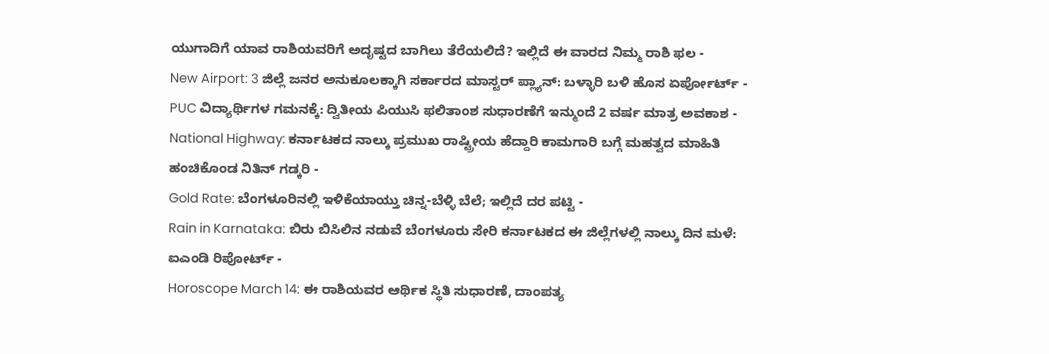ಯುಗಾದಿಗೆ ಯಾವ ರಾಶಿಯವರಿಗೆ ಅದೃಷ್ಟದ ಬಾಗಿಲು ತೆರೆಯಲಿದೆ? ಇಲ್ಲಿದೆ ಈ ವಾರದ ನಿಮ್ಮ ರಾಶಿ ಫಲ -
New Airport: 3 ಜಿಲ್ಲೆ ಜನರ ಅನುಕೂಲಕ್ಕಾಗಿ ಸರ್ಕಾರದ ಮಾಸ್ಟರ್ ಪ್ಲ್ಯಾನ್: ಬಳ್ಳಾರಿ ಬಳಿ ಹೊಸ ಏರ್ಪೋರ್ಟ್ -
PUC ವಿದ್ಯಾರ್ಥಿಗಳ ಗಮನಕ್ಕೆ: ದ್ವಿತೀಯ ಪಿಯುಸಿ ಫಲಿತಾಂಶ ಸುಧಾರಣೆಗೆ ಇನ್ಮುಂದೆ 2 ವರ್ಷ ಮಾತ್ರ ಅವಕಾಶ -
National Highway: ಕರ್ನಾಟಕದ ನಾಲ್ಕು ಪ್ರಮುಖ ರಾಷ್ಟ್ರೀಯ ಹೆದ್ದಾರಿ ಕಾಮಗಾರಿ ಬಗ್ಗೆ ಮಹತ್ವದ ಮಾಹಿತಿ ಹಂಚಿಕೊಂಡ ನಿತಿನ್ ಗಡ್ಕರಿ -
Gold Rate: ಬೆಂಗಳೂರಿನಲ್ಲಿ ಇಳಿಕೆಯಾಯ್ತು ಚಿನ್ನ-ಬೆಳ್ಳಿ ಬೆಲೆ; ಇಲ್ಲಿದೆ ದರ ಪಟ್ಟಿ -
Rain in Karnataka: ಬಿರು ಬಿಸಿಲಿನ ನಡುವೆ ಬೆಂಗಳೂರು ಸೇರಿ ಕರ್ನಾಟಕದ ಈ ಜಿಲ್ಲೆಗಳಲ್ಲಿ ನಾಲ್ಕು ದಿನ ಮಳೆ: ಐಎಂಡಿ ರಿಪೋರ್ಟ್ -
Horoscope March 14: ಈ ರಾಶಿಯವರ ಆರ್ಥಿಕ ಸ್ಥಿತಿ ಸುಧಾರಣೆ, ದಾಂಪತ್ಯ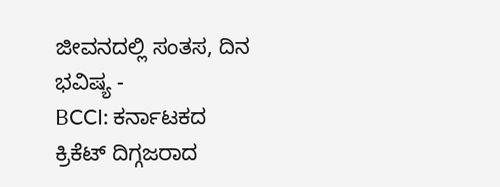ಜೀವನದಲ್ಲಿ ಸಂತಸ, ದಿನ ಭವಿಷ್ಯ -
BCCI: ಕರ್ನಾಟಕದ ಕ್ರಿಕೆಟ್ ದಿಗ್ಗಜರಾದ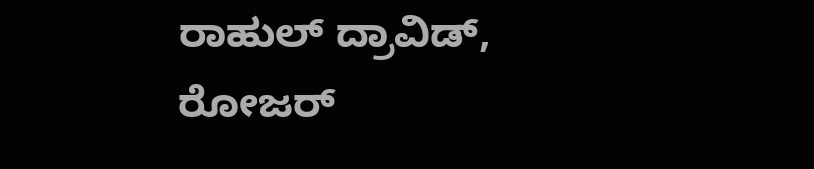ರಾಹುಲ್ ದ್ರಾವಿಡ್, ರೋಜರ್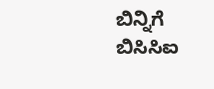ಬಿನ್ನಿಗೆ ಬಿಸಿಸಿಐ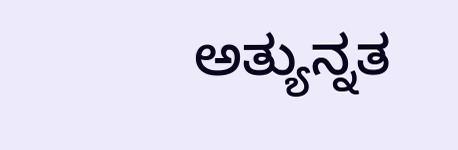ಅತ್ಯುನ್ನತ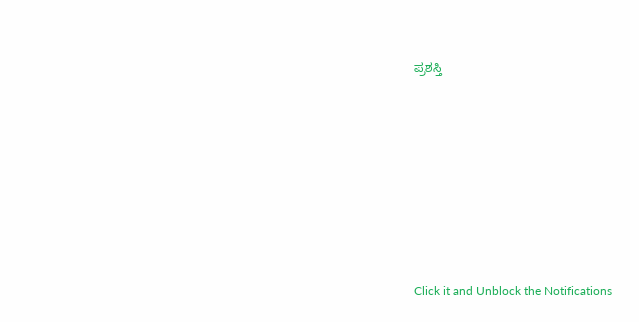ಪ್ರಶಸ್ತಿ












Click it and Unblock the Notifications